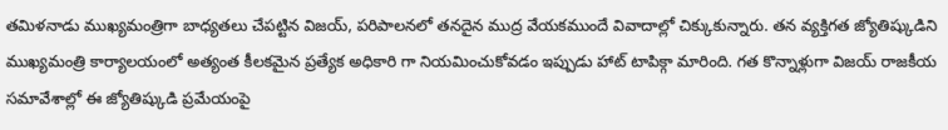తమిళనాడు ముఖ్యమంత్రిగా బాధ్యతలు చేపట్టిన విజయ్, పరిపాలనలో తనదైన ముద్ర వేయకముందే వివాదాల్లో చిక్కుకున్నారు. తన వ్యక్తిగత జ్యోతిష్కుడిని ముఖ్యమంత్రి కార్యాలయంలో అత్యంత కీలకమైన ప్రత్యేక అధికారి గా నియమించుకోవడం ఇప్పుడు హాట్ టాపిక్గా మారింది. గత కొన్నాళ్లుగా విజయ్ రాజకీయ సమావేశాల్లో ఈ జ్యోతిష్కుడి ప్రమేయంపై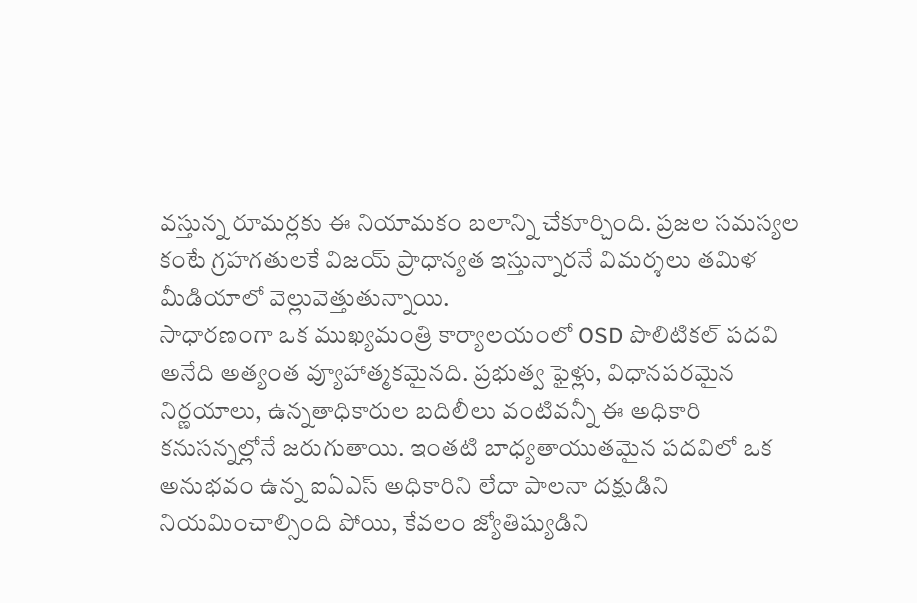వస్తున్న రూమర్లకు ఈ నియామకం బలాన్ని చేకూర్చింది. ప్రజల సమస్యల కంటే గ్రహగతులకే విజయ్ ప్రాధాన్యత ఇస్తున్నారనే విమర్శలు తమిళ మీడియాలో వెల్లువెత్తుతున్నాయి.
సాధారణంగా ఒక ముఖ్యమంత్రి కార్యాలయంలో OSD పొలిటికల్ పదవి అనేది అత్యంత వ్యూహాత్మకమైనది. ప్రభుత్వ ఫైళ్లు, విధానపరమైన నిర్ణయాలు, ఉన్నతాధికారుల బదిలీలు వంటివన్నీ ఈ అధికారి కనుసన్నల్లోనే జరుగుతాయి. ఇంతటి బాధ్యతాయుతమైన పదవిలో ఒక అనుభవం ఉన్న ఐఏఎస్ అధికారిని లేదా పాలనా దక్షుడిని నియమించాల్సింది పోయి, కేవలం జ్యోతిష్యుడిని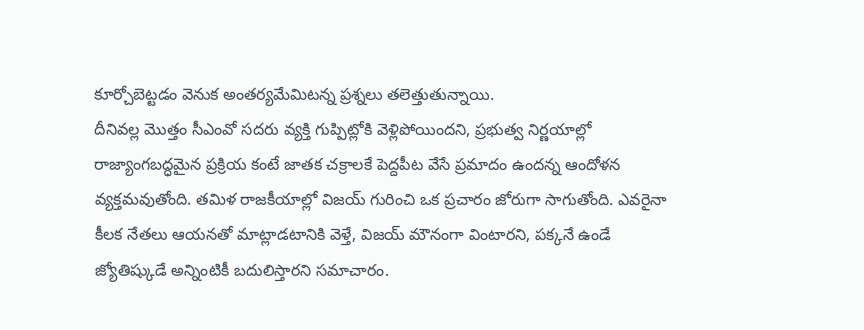కూర్చోబెట్టడం వెనుక అంతర్యమేమిటన్న ప్రశ్నలు తలెత్తుతున్నాయి.
దీనివల్ల మొత్తం సీఎంవో సదరు వ్యక్తి గుప్పిట్లోకి వెళ్లిపోయిందని, ప్రభుత్వ నిర్ణయాల్లో రాజ్యాంగబద్ధమైన ప్రక్రియ కంటే జాతక చక్రాలకే పెద్దపీట వేసే ప్రమాదం ఉందన్న ఆందోళన వ్యక్తమవుతోంది. తమిళ రాజకీయాల్లో విజయ్ గురించి ఒక ప్రచారం జోరుగా సాగుతోంది. ఎవరైనా కీలక నేతలు ఆయనతో మాట్లాడటానికి వెళ్తే, విజయ్ మౌనంగా వింటారని, పక్కనే ఉండే జ్యోతిష్కుడే అన్నింటికీ బదులిస్తారని సమాచారం.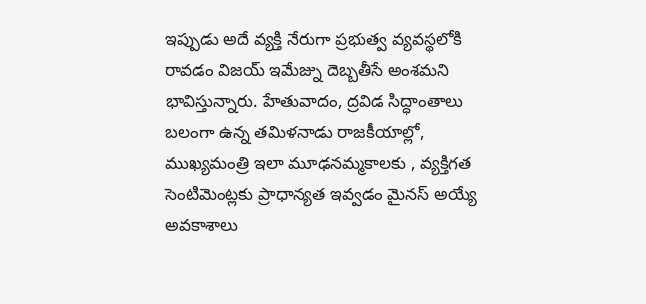ఇప్పుడు అదే వ్యక్తి నేరుగా ప్రభుత్వ వ్యవస్థలోకి రావడం విజయ్ ఇమేజ్ను దెబ్బతీసే అంశమని భావిస్తున్నారు. హేతువాదం, ద్రవిడ సిద్ధాంతాలు బలంగా ఉన్న తమిళనాడు రాజకీయాల్లో, ముఖ్యమంత్రి ఇలా మూఢనమ్మకాలకు , వ్యక్తిగత సెంటిమెంట్లకు ప్రాధాన్యత ఇవ్వడం మైనస్ అయ్యే అవకాశాలు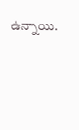ఉన్నాయి.